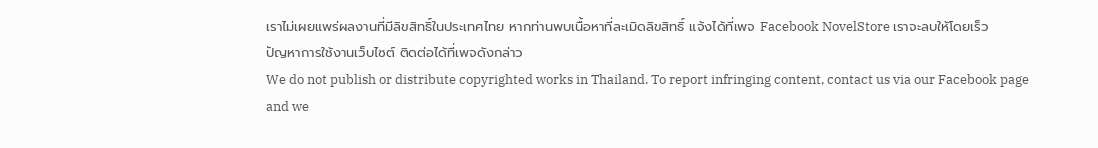เราไม่เผยแพร่ผลงานที่มีลิขสิทธิ์ในประเทศไทย หากท่านพบเนื้อหาที่ละเมิดลิขสิทธิ์ แจ้งได้ที่เพจ Facebook NovelStore เราจะลบให้โดยเร็ว
ปัญหาการใช้งานเว็บไซต์ ติดต่อได้ที่เพจดังกล่าว
We do not publish or distribute copyrighted works in Thailand. To report infringing content, contact us via our Facebook page and we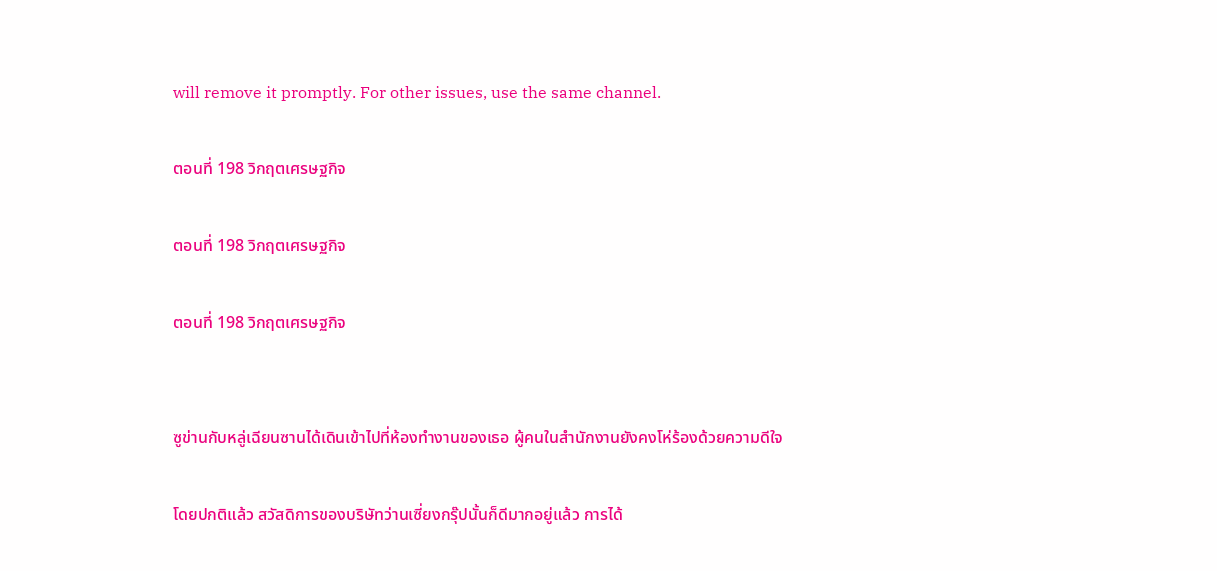will remove it promptly. For other issues, use the same channel.

ตอนที่ 198 วิกฤตเศรษฐกิจ

ตอนที่ 198 วิกฤตเศรษฐกิจ

ตอนที่ 198 วิกฤตเศรษฐกิจ


ซูข่านกับหลู่เฉียนซานได้เดินเข้าไปที่ห้องทำงานของเธอ ผู้คนในสำนักงานยังคงโห่ร้องด้วยความดีใจ

โดยปกติแล้ว สวัสดิการของบริษัทว่านเซี่ยงกรุ๊ปนั้นก็ดีมากอยู่แล้ว การได้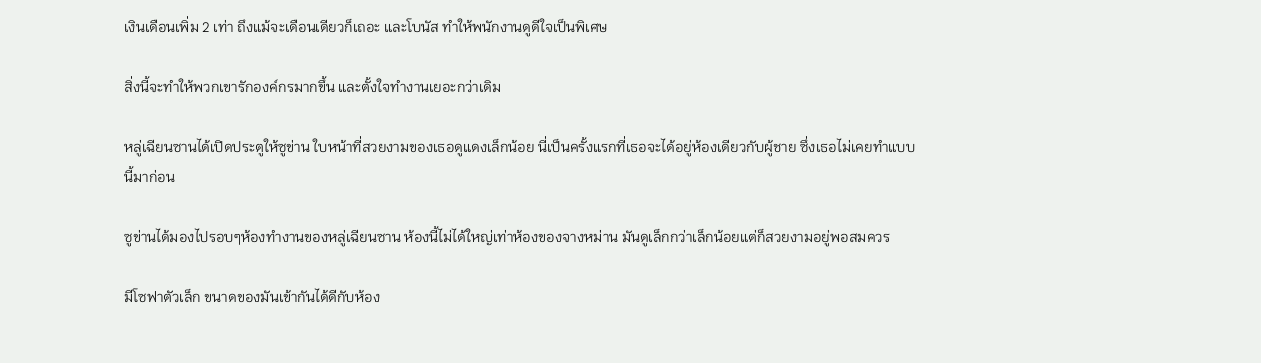เงินเดือนเพิ่ม 2 เท่า ถึงแม้จะเดือนเดียวก็เถอะ และโบนัส ทำให้พนักงานดูดีใจเป็นพิเศษ

สิ่งนี้จะทำให้พวกเขารักองค์กรมากขึ้น และตั้งใจทำงานเยอะกว่าเดิม

หลู่เฉียนซานได้เปิดประตูให้ซูข่าน ใบหน้าที่สวยงามของเธอดูแดงเล็กน้อย นี่เป็นครั้งแรกที่เธอจะได้อยู่ห้องเดียวกับผู้ชาย ซึ่งเธอไม่เคยทำแบบนี้มาก่อน

ซูข่านได้มองไปรอบๆห้องทำงานของหลู่เฉียนซาน ห้องนี้ไม่ได้ใหญ่เท่าห้องของจางหม่าน มันดูเล็กกว่าเล็กน้อยแต่ก็สวยงามอยู่พอสมควร

มีโซฟาตัวเล็ก ขนาดของมันเข้ากันได้ดีกับห้อง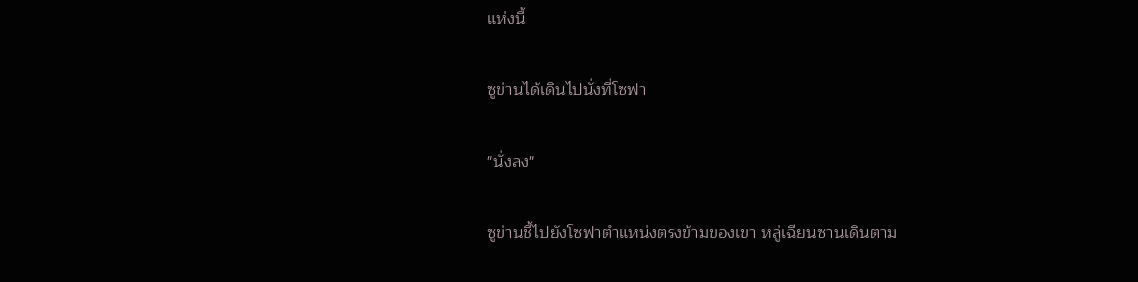แห่งนี้

ซูข่านได้เดินไปนั่งที่โซฟา

"นั่งลง"

ซูข่านชี้ไปยังโซฟาตำแหน่งตรงข้ามของเขา หลู่เฉียนซานเดินตาม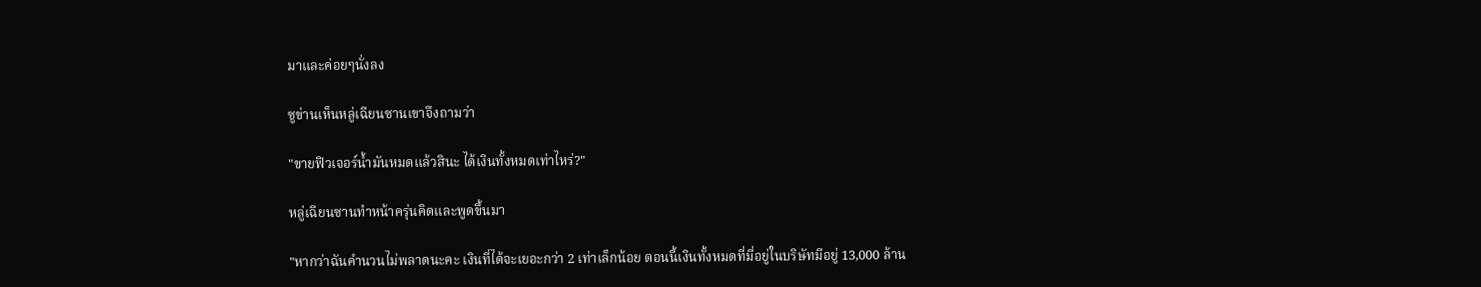มาและค่อยๆนั่งลง

ซูข่านเห็นหลู่เฉียนซานเขาจึงถามว่า

"ขายฟิวเจอร์น้ำมันหมดแล้วสินะ ได้เงินทั้งหมดเท่าไหร่?"

หลู่เฉียนซานทำหน้าครุ่นคิดและพูดขึ้นมา

"หากว่าฉันคำนวนไม่พลาดนะคะ เงินที่ได้จะเยอะกว่า 2 เท่าเล็กน้อย ตอนนี้เงินทั้งหมดที่มี่อยู่ในบริษัทมีอยู่ 13,000 ล้าน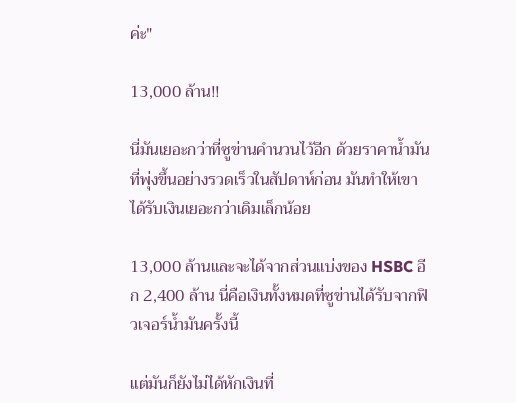ค่ะ"

13,000 ล้าน!!

นี่มันเยอะกว่าที่ซูข่านคำนวนไว้อีก ด้วยราคาน้ำมันที่พุ่งขึ้นอย่างรวดเร็วในสัปดาห์ก่อน มันทำให้เขาได้รับเงินเยอะกว่าเดิมเล็กน้อย

13,000 ล้านและจะได้จากส่วนแบ่งของ HSBC อีก 2,400 ล้าน นี่คือเงินทั้งหมดที่ซูข่านได้รับจากฟิวเจอร์น้ำมันครั้งนี้

แต่มันก็ยังไม่ได้หักเงินที่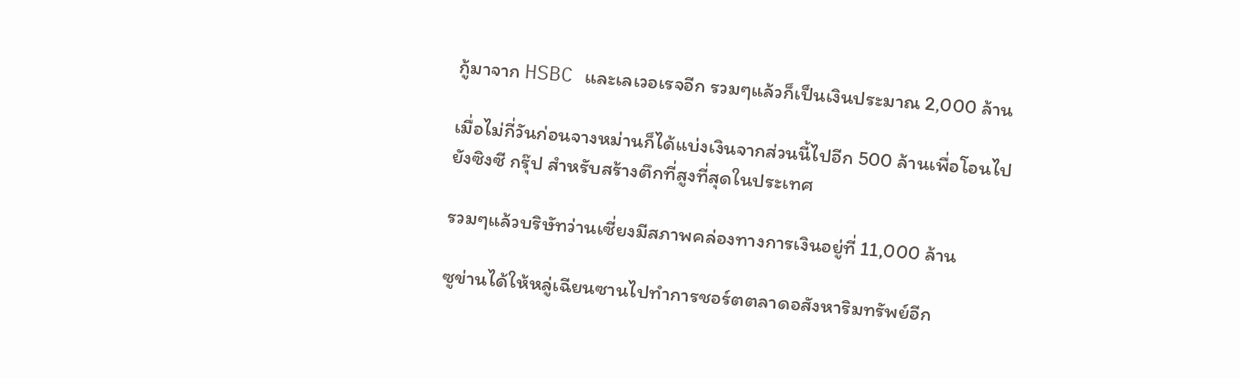กู้มาจาก HSBC และเลเวอเรจอีก รวมๆแล้วก็เป็นเงินประมาณ 2,000 ล้าน

เมื่อไม่กี่วันก่อนจางหม่านก็ได้แบ่งเงินจากส่วนนี้ไปอีก 500 ล้านเพื่อโอนไปยังซิงซี กรุ๊ป สำหรับสร้างตึกที่สูงที่สุดในประเทศ

รวมๆแล้วบริษัทว่านเซี่ยงมีสภาพคล่องทางการเงินอยู่ที่ 11,000 ล้าน

ซูข่านได้ให้หลู่เฉียนซานไปทำการชอร์ตตลาดอสังหาริมทรัพย์อีก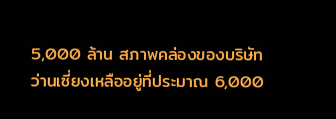5,000 ล้าน สภาพคล่องของบริษัทว่านเซี่ยงเหลืออยู่ที่ประมาณ 6,000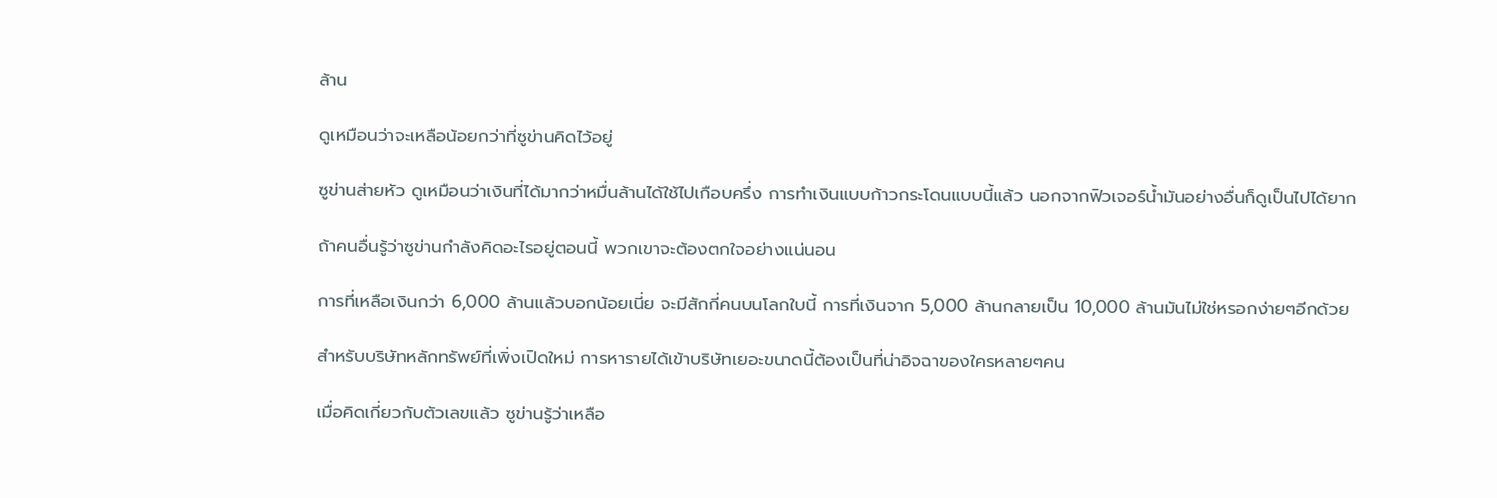ล้าน

ดูเหมือนว่าจะเหลือน้อยกว่าที่ซูข่านคิดไว้อยู่

ซูข่านส่ายหัว ดูเหมือนว่าเงินที่ได้มากว่าหมื่นล้านได้ใช้ไปเกือบครึ่ง การทำเงินแบบก้าวกระโดนแบบนี้แล้ว นอกจากฟิวเจอร์น้ำมันอย่างอื่นก็ดูเป็นไปได้ยาก

ถ้าคนอื่นรู้ว่าซูข่านกำลังคิดอะไรอยู่ตอนนี้ พวกเขาจะต้องตกใจอย่างแน่นอน

การที่เหลือเงินกว่า 6,000 ล้านแล้วบอกน้อยเนี่ย จะมีสักกี่คนบนโลกใบนี้ การที่เงินจาก 5,000 ล้านกลายเป็น 10,000 ล้านมันไม่ใช่หรอกง่ายๆอีกด้วย

สำหรับบริษัทหลักทรัพย์ที่เพิ่งเปิดใหม่ การหารายได้เข้าบริษัทเยอะขนาดนี้ต้องเป็นที่น่าอิจฉาของใครหลายๆคน

เมื่อคิดเกี่ยวกับตัวเลขแล้ว ซูข่านรู้ว่าเหลือ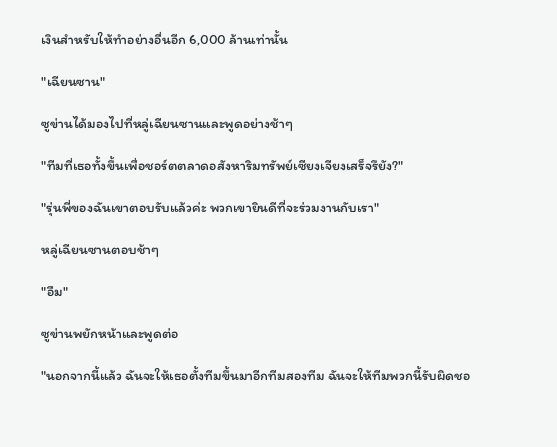เงินสำหรับให้ทำอย่างอื่นอีก 6,000 ล้านเท่านั้น

"เฉียนซาน"

ซูข่านได้มองไปที่หลู่เฉียนซานและพูดอย่างช้าๆ

"ทีมที่เธอทั้งขึ้นเพื่อชอร์ตตลาดอสังหาริมทรัพย์เซียงเจียงเสร็จรึยัง?"

"รุ่นพี่ของฉันเขาตอบรับแล้วค่ะ พวกเขายินดีที่จะร่วมงานกับเรา"

หลู่เฉียนซานตอบช้าๆ

"อืม"

ซูข่านพยักหน้าและพูดต่อ

"นอกจากนี้แล้ว ฉันจะให้เธอตั้งทีมขึ้นมาอีกทีมสองทีม ฉันจะให้ทีมพวกนี้รับผิดชอ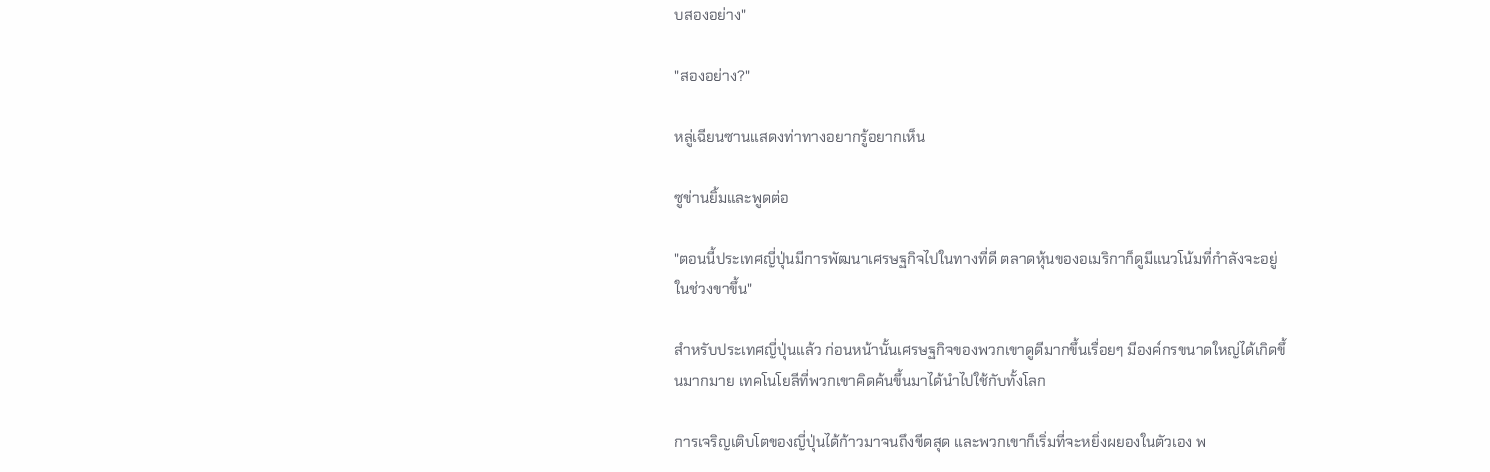บสองอย่าง"

"สองอย่าง?"

หลู่เฉียนซานแสดงท่าทางอยากรู้อยากเห็น

ซูข่านยิ้มและพูดต่อ

"ตอนนี้ประเทศญี่ปุ่นมีการพัฒนาเศรษฐกิจไปในทางที่ดี ตลาดหุ้นของอเมริกาก็ดูมีแนวโน้มที่กำลังจะอยู่ในช่วงขาขึ้น"

สำหรับประเทศญี่ปุ่นแล้ว ก่อนหน้านั้นเศรษฐกิจของพวกเขาดูดีมากขึ้นเรื่อยๆ มีองค์กรขนาดใหญ่ได้เกิดขึ้นมากมาย เทคโนโยลีที่พวกเขาคิดค้นขึ้นมาได้นำไปใช้กับทั้งโลก

การเจริญเติบโตของญี่ปุ่นได้ก้าวมาจนถึงขีดสุด และพวกเขาก็เริ่มที่จะหยิ่งผยองในตัวเอง พ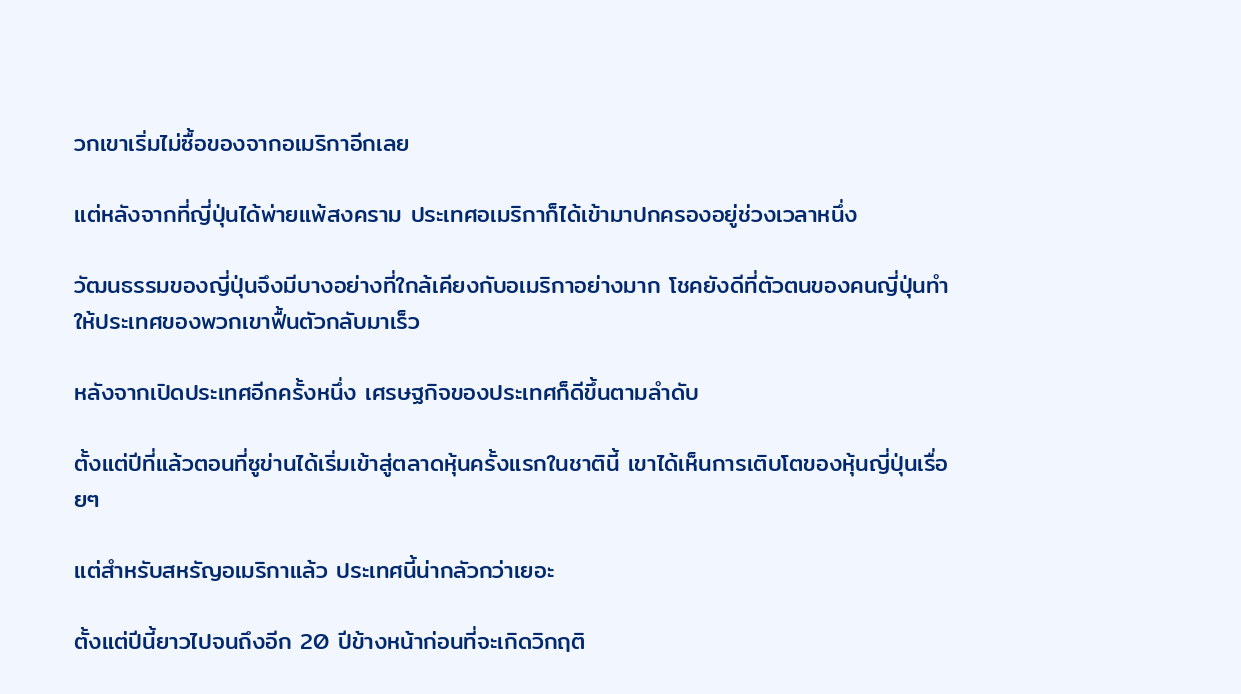วกเขาเริ่มไม่ซื้อของจากอเมริกาอีกเลย

แต่หลังจากที่ญี่ปุ่นได้พ่ายแพ้สงคราม ประเทศอเมริกาก็ได้เข้ามาปกครองอยู่ช่วงเวลาหนึ่ง

วัฒนธรรมของญี่ปุ่นจึงมีบางอย่างที่ใกล้เคียงกับอเมริกาอย่างมาก โชคยังดีที่ตัวตนของคนญี่ปุ่นทำให้ประเทศของพวกเขาฟื้นตัวกลับมาเร็ว

หลังจากเปิดประเทศอีกครั้งหนึ่ง เศรษฐกิจของประเทศก็ดีขึ้นตามลำดับ

ตั้งแต่ปีที่แล้วตอนที่ซูข่านได้เริ่มเข้าสู่ตลาดหุ้นครั้งแรกในชาตินี้ เขาได้เห็นการเติบโตของหุ้นญี่ปุ่นเรื่อยๆ

แต่สำหรับสหรัญอเมริกาแล้ว ประเทศนี้น่ากลัวกว่าเยอะ

ตั้งแต่ปีนี้ยาวไปจนถึงอีก 20 ปีข้างหน้าก่อนที่จะเกิดวิกฤติ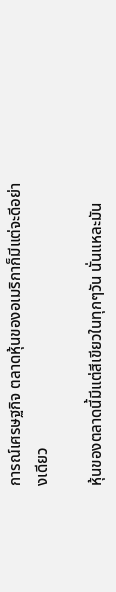การณ์เศรษฐกิจ ตลาดหุ้นของอเมริกาก็มีแต่จะดีอย่างเดียว

หุ้นของตลาดนี้มีแต่สีเขียวในทุกๆวัน นั่นแหละมัน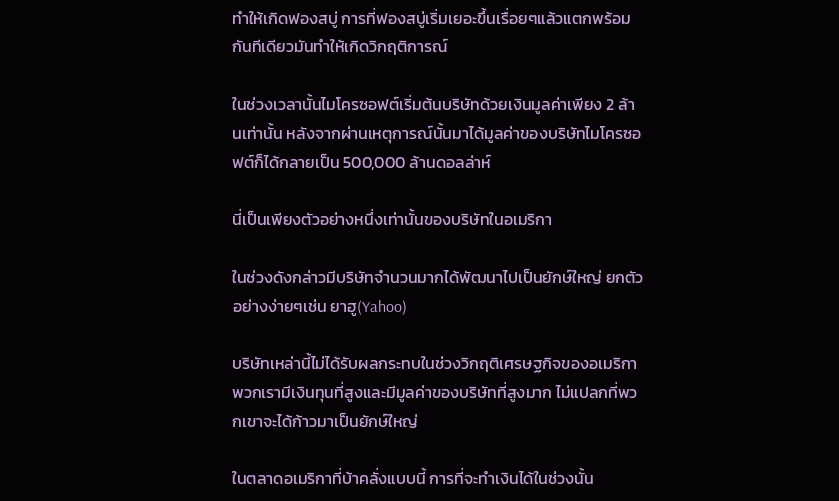ทำให้เกิดฟองสบู่ การที่ฟองสบู่เริ่มเยอะขึ้นเรื่อยๆแล้วแตกพร้อมกันทีเดียวมันทำให้เกิดวิกฤติการณ์

ในช่วงเวลานั้นไมโครซอฟต์เริ่มต้นบริษัทด้วยเงินมูลค่าเพียง 2 ล้านเท่านั้น หลังจากผ่านเหตุการณ์นั้นมาได้มูลค่าของบริษัทไมโครซอฟต์ก็ได้กลายเป็น 500,000 ล้านดอลล่าห์

นี่เป็นเพียงตัวอย่างหนึ่งเท่านั้นของบริษัทในอเมริกา

ในช่วงดังกล่าวมีบริษัทจำนวนมากได้พัฒนาไปเป็นยักษ์ใหญ่ ยกตัวอย่างง่ายๆเช่น ยาฮู(Yahoo)

บริษัทเหล่านี้ไม่ได้รับผลกระทบในช่วงวิกฤติเศรษฐกิจของอเมริกา พวกเรามีเงินทุนที่สูงและมีมูลค่าของบริษัทที่สูงมาก ไม่แปลกที่พวกเขาจะได้ก้าวมาเป็นยักษ์ใหญ่

ในตลาดอเมริกาที่บ้าคลั่งแบบนี้ การที่จะทำเงินได้ในช่วงนั้น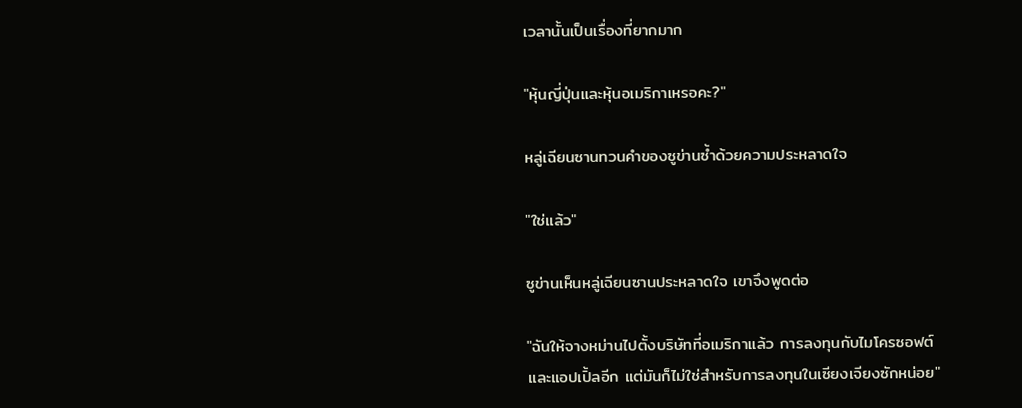เวลานั้นเป็นเรื่องที่ยากมาก

"หุ้นญี่ปุ่นและหุ้นอเมริกาเหรอคะ?"

หลู่เฉียนซานทวนคำของซูข่านซ้ำด้วยความประหลาดใจ

"ใช่แล้ว"

ซูข่านเห็นหลู่เฉียนซานประหลาดใจ เขาจึงพูดต่อ

"ฉันให้จางหม่านไปตั้งบริษัทที่อเมริกาแล้ว การลงทุนกับไมโครซอฟต์และแอปเปิ้ลอีก แต่มันก็ไม่ใช่สำหรับการลงทุนในเซียงเจียงซักหน่อย"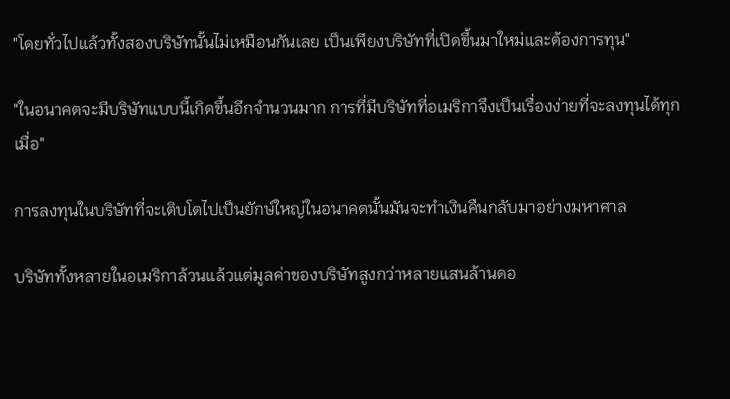"โดยทั่วไปแล้วทั้งสองบริษัทนั้นไม่เหมือนกันเลย เป็นเพียงบริษัทที่เปิดขึ้นมาใหม่และต้องการทุน"

"ในอนาคตจะมีบริษัทแบบนี้เกิดขึ้นอีกจำนวนมาก การที่มีบริษัทที่อเมริกาจึงเป็นเรื่องง่ายที่จะลงทุนได้ทุกเมื่อ"

การลงทุนในบริษัทที่จะเติบโตไปเป็นยักษ์ใหญ่ในอนาคตนั้นมันจะทำเงินคืนกลับมาอย่างมหาศาล

บริษัททั้งหลายในอเมริกาล้วนแล้วแต่มูลค่าของบริษัทสูงกว่าหลายแสนล้านดอ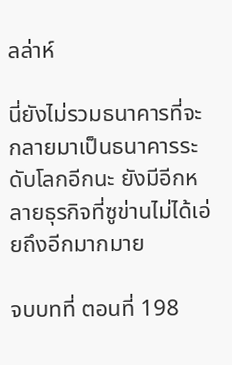ลล่าห์

นี่ยังไม่รวมธนาคารที่จะกลายมาเป็นธนาคารระดับโลกอีกนะ ยังมีอีกหลายธุรกิจที่ซูข่านไม่ได้เอ่ยถึงอีกมากมาย

จบบทที่ ตอนที่ 198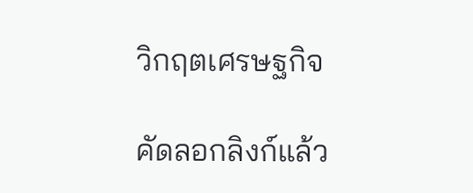วิกฤตเศรษฐกิจ

คัดลอกลิงก์แล้ว